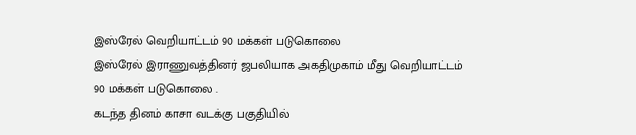இஸ்ரேல் வெறியாட்டம் 90 மக்கள் படுகொலை
இஸ்ரேல் இராணுவத்தினர் ஜபலியாக அகதிமுகாம் மீது வெறியாட்டம் 90 மக்கள் படுகொலை .
கடந்த தினம் காசா வடக்கு பகுதியில்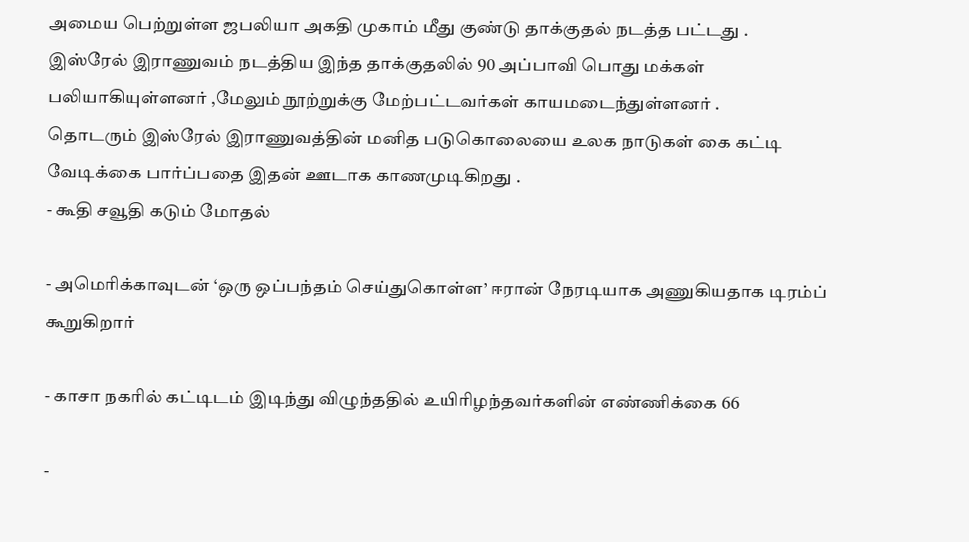அமைய பெற்றுள்ள ஜபலியா அகதி முகாம் மீது குண்டு தாக்குதல் நடத்த பட்டது .
இஸ்ரேல் இராணுவம் நடத்திய இந்த தாக்குதலில் 90 அப்பாவி பொது மக்கள் பலியாகியுள்ளனர் ,மேலும் நூற்றுக்கு மேற்பட்டவர்கள் காயமடைந்துள்ளனர் .
தொடரும் இஸ்ரேல் இராணுவத்தின் மனித படுகொலையை உலக நாடுகள் கை கட்டி வேடிக்கை பார்ப்பதை இதன் ஊடாக காணமுடிகிறது .
- கூதி சவூதி கடும் மோதல்

- அமெரிக்காவுடன் ‘ஒரு ஒப்பந்தம் செய்துகொள்ள’ ஈரான் நேரடியாக அணுகியதாக டிரம்ப் கூறுகிறார்

- காசா நகரில் கட்டிடம் இடிந்து விழுந்ததில் உயிரிழந்தவர்களின் எண்ணிக்கை 66

-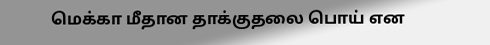மெக்கா மீதான தாக்குதலை பொய் என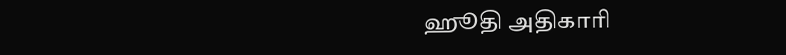ஹூதி அதிகாரி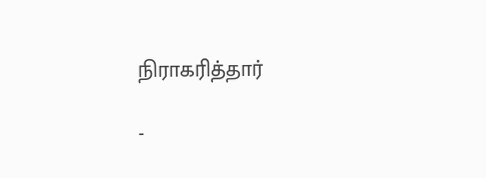நிராகரித்தார்

-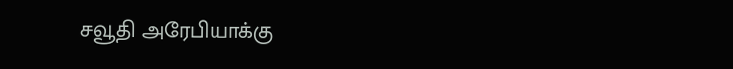சவூதி அரேபியாக்கு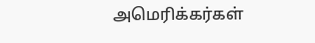அமெரிக்கர்கள்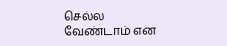செல்ல வேண்டாம் என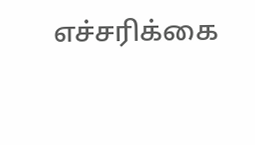எச்சரிக்கை